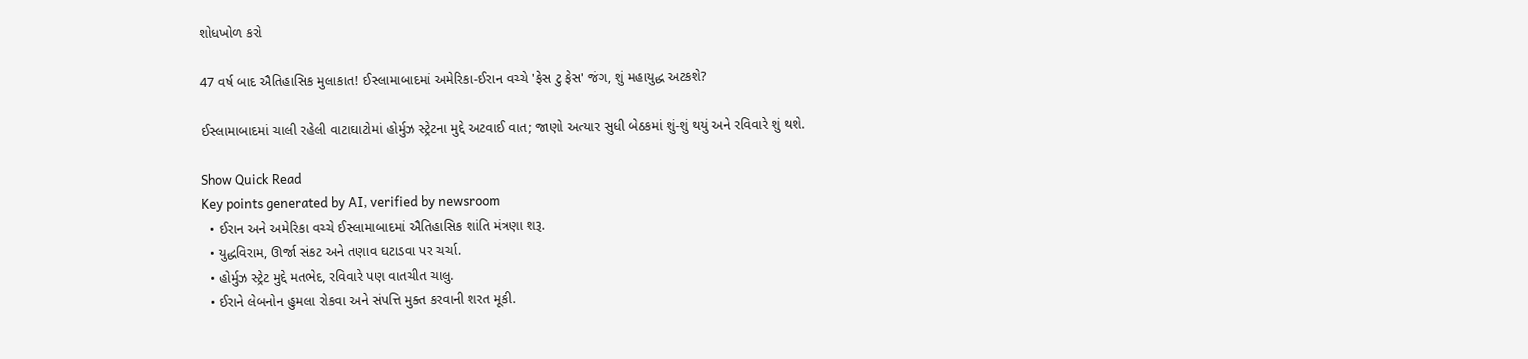શોધખોળ કરો

47 વર્ષ બાદ ઐતિહાસિક મુલાકાત! ઈસ્લામાબાદમાં અમેરિકા-ઈરાન વચ્ચે 'ફેસ ટુ ફેસ' જંગ, શું મહાયુદ્ધ અટકશે?

ઈસ્લામાબાદમાં ચાલી રહેલી વાટાઘાટોમાં હોર્મુઝ સ્ટ્રેટના મુદ્દે અટવાઈ વાત; જાણો અત્યાર સુધી બેઠકમાં શું-શું થયું અને રવિવારે શું થશે.

Show Quick Read
Key points generated by AI, verified by newsroom
  • ઈરાન અને અમેરિકા વચ્ચે ઈસ્લામાબાદમાં ઐતિહાસિક શાંતિ મંત્રણા શરૂ.
  • યુદ્ધવિરામ, ઊર્જા સંકટ અને તણાવ ઘટાડવા પર ચર્ચા.
  • હોર્મુઝ સ્ટ્રેટ મુદ્દે મતભેદ, રવિવારે પણ વાતચીત ચાલુ.
  • ઈરાને લેબનોન હુમલા રોકવા અને સંપત્તિ મુક્ત કરવાની શરત મૂકી.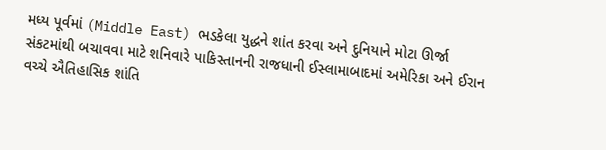મધ્ય પૂર્વમાં (Middle East) ભડકેલા યુદ્ધને શાંત કરવા અને દુનિયાને મોટા ઊર્જા સંકટમાંથી બચાવવા માટે શનિવારે પાકિસ્તાનની રાજધાની ઈસ્લામાબાદમાં અમેરિકા અને ઈરાન વચ્ચે ઐતિહાસિક શાંતિ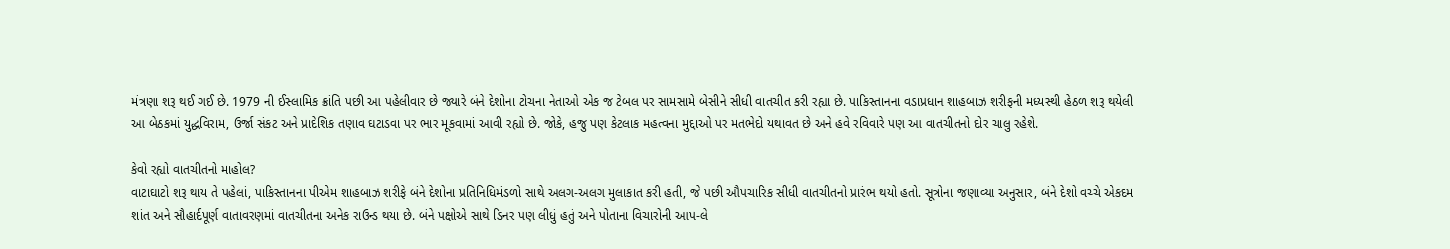મંત્રણા શરૂ થઈ ગઈ છે. 1979 ની ઈસ્લામિક ક્રાંતિ પછી આ પહેલીવાર છે જ્યારે બંને દેશોના ટોચના નેતાઓ એક જ ટેબલ પર સામસામે બેસીને સીધી વાતચીત કરી રહ્યા છે. પાકિસ્તાનના વડાપ્રધાન શાહબાઝ શરીફની મધ્યસ્થી હેઠળ શરૂ થયેલી આ બેઠકમાં યુદ્ધવિરામ, ઉર્જા સંકટ અને પ્રાદેશિક તણાવ ઘટાડવા પર ભાર મૂકવામાં આવી રહ્યો છે. જોકે, હજુ પણ કેટલાક મહત્વના મુદ્દાઓ પર મતભેદો યથાવત છે અને હવે રવિવારે પણ આ વાતચીતનો દોર ચાલુ રહેશે.

કેવો રહ્યો વાતચીતનો માહોલ?
વાટાઘાટો શરૂ થાય તે પહેલાં, પાકિસ્તાનના પીએમ શાહબાઝ શરીફે બંને દેશોના પ્રતિનિધિમંડળો સાથે અલગ-અલગ મુલાકાત કરી હતી, જે પછી ઔપચારિક સીધી વાતચીતનો પ્રારંભ થયો હતો. સૂત્રોના જણાવ્યા અનુસાર, બંને દેશો વચ્ચે એકદમ શાંત અને સૌહાર્દપૂર્ણ વાતાવરણમાં વાતચીતના અનેક રાઉન્ડ થયા છે. બંને પક્ષોએ સાથે ડિનર પણ લીધું હતું અને પોતાના વિચારોની આપ-લે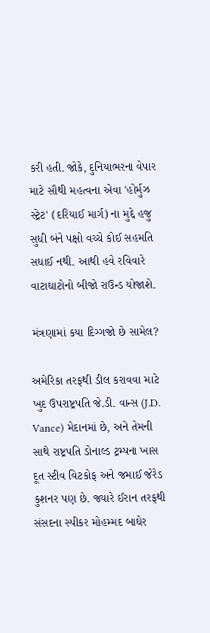કરી હતી. જોકે, દુનિયાભરના વેપાર માટે સૌથી મહત્વના એવા 'હોર્મુઝ સ્ટ્રેટ' (દરિયાઈ માર્ગ) ના મુદ્દે હજુ સુધી બંને પક્ષો વચ્ચે કોઈ સહમતિ સધાઈ નથી. આથી હવે રવિવારે વાટાઘાટોનો બીજો રાઉન્ડ યોજાશે.

મંત્રણામાં કયા દિગ્ગજો છે સામેલ?

અમેરિકા તરફથી ડીલ કરાવવા માટે ખુદ ઉપરાષ્ટ્રપતિ જે.ડી. વાન્સ (J.D. Vance) મેદાનમાં છે, અને તેમની સાથે રાષ્ટ્રપતિ ડોનાલ્ડ ટ્રમ્પના ખાસ દૂત સ્ટીવ વિટકોફ અને જમાઈ જેરેડ કુશનર પણ છે. જ્યારે ઈરાન તરફથી સંસદના સ્પીકર મોહમ્મદ બાઘેર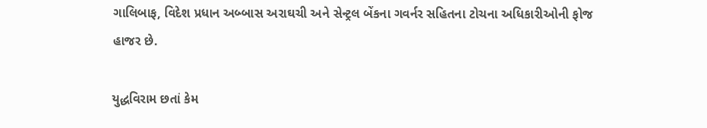ગાલિબાફ, વિદેશ પ્રધાન અબ્બાસ અરાઘચી અને સેન્ટ્રલ બેંકના ગવર્નર સહિતના ટોચના અધિકારીઓની ફોજ હાજર છે.

યુદ્ધવિરામ છતાં કેમ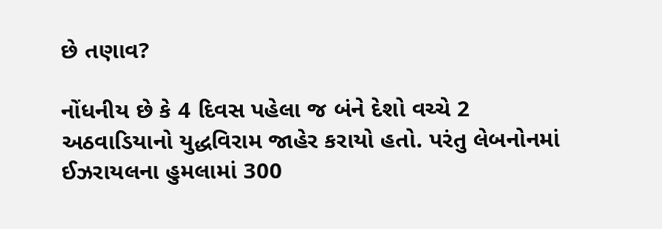છે તણાવ?

નોંધનીય છે કે 4 દિવસ પહેલા જ બંને દેશો વચ્ચે 2 અઠવાડિયાનો યુદ્ધવિરામ જાહેર કરાયો હતો. પરંતુ લેબનોનમાં ઈઝરાયલના હુમલામાં 300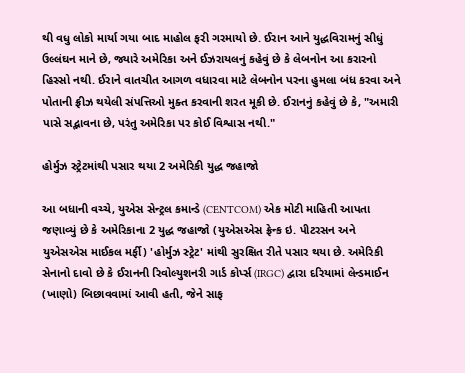થી વધુ લોકો માર્યા ગયા બાદ માહોલ ફરી ગરમાયો છે. ઈરાન આને યુદ્ધવિરામનું સીધું ઉલ્લંઘન માને છે, જ્યારે અમેરિકા અને ઈઝરાયલનું કહેવું છે કે લેબનોન આ કરારનો હિસ્સો નથી. ઈરાને વાતચીત આગળ વધારવા માટે લેબનોન પરના હુમલા બંધ કરવા અને પોતાની ફ્રીઝ થયેલી સંપત્તિઓ મુક્ત કરવાની શરત મૂકી છે. ઈરાનનું કહેવું છે કે, "અમારી પાસે સદ્ભાવના છે, પરંતુ અમેરિકા પર કોઈ વિશ્વાસ નથી."

હોર્મુઝ સ્ટ્રેટમાંથી પસાર થયા 2 અમેરિકી યુદ્ધ જહાજો

આ બધાની વચ્ચે, યુએસ સેન્ટ્રલ કમાન્ડે (CENTCOM) એક મોટી માહિતી આપતા જણાવ્યું છે કે અમેરિકાના 2 યુદ્ધ જહાજો (યુએસએસ ફ્રેન્ક ઇ. પીટરસન અને યુએસએસ માઈકલ મર્ફી) 'હોર્મુઝ સ્ટ્રેટ' માંથી સુરક્ષિત રીતે પસાર થયા છે. અમેરિકી સેનાનો દાવો છે કે ઈરાનની રિવોલ્યુશનરી ગાર્ડ કોર્પ્સ (IRGC) દ્વારા દરિયામાં લેન્ડમાઈન (ખાણો) બિછાવવામાં આવી હતી, જેને સાફ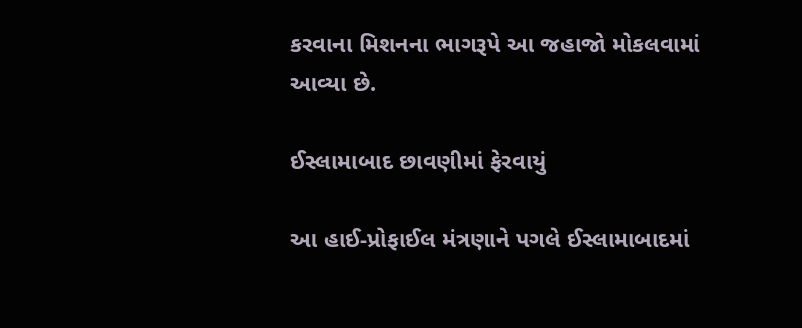કરવાના મિશનના ભાગરૂપે આ જહાજો મોકલવામાં આવ્યા છે.

ઈસ્લામાબાદ છાવણીમાં ફેરવાયું

આ હાઈ-પ્રોફાઈલ મંત્રણાને પગલે ઈસ્લામાબાદમાં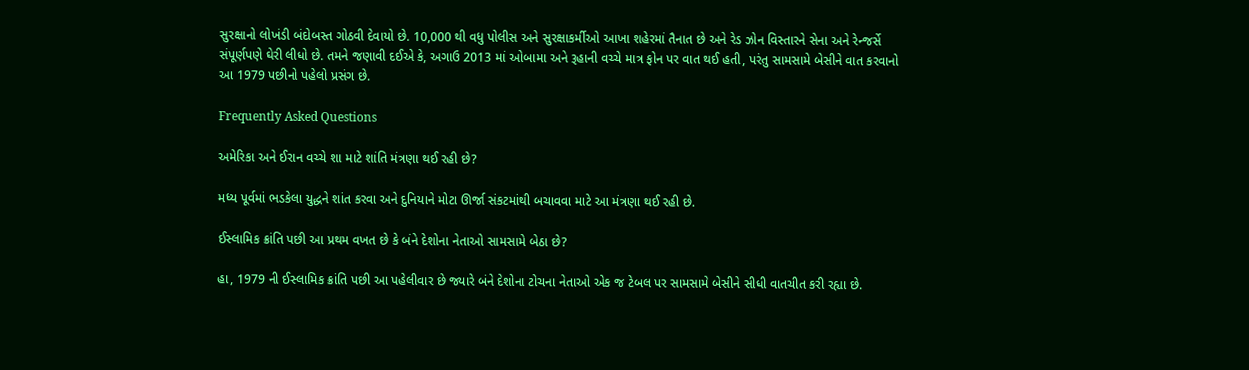સુરક્ષાનો લોખંડી બંદોબસ્ત ગોઠવી દેવાયો છે. 10,000 થી વધુ પોલીસ અને સુરક્ષાકર્મીઓ આખા શહેરમાં તૈનાત છે અને રેડ ઝોન વિસ્તારને સેના અને રેન્જર્સે સંપૂર્ણપણે ઘેરી લીધો છે. તમને જણાવી દઈએ કે, અગાઉ 2013 માં ઓબામા અને રૂહાની વચ્ચે માત્ર ફોન પર વાત થઈ હતી, પરંતુ સામસામે બેસીને વાત કરવાનો આ 1979 પછીનો પહેલો પ્રસંગ છે.

Frequently Asked Questions

અમેરિકા અને ઈરાન વચ્ચે શા માટે શાંતિ મંત્રણા થઈ રહી છે?

મધ્ય પૂર્વમાં ભડકેલા યુદ્ધને શાંત કરવા અને દુનિયાને મોટા ઊર્જા સંકટમાંથી બચાવવા માટે આ મંત્રણા થઈ રહી છે.

ઈસ્લામિક ક્રાંતિ પછી આ પ્રથમ વખત છે કે બંને દેશોના નેતાઓ સામસામે બેઠા છે?

હા, 1979 ની ઈસ્લામિક ક્રાંતિ પછી આ પહેલીવાર છે જ્યારે બંને દેશોના ટોચના નેતાઓ એક જ ટેબલ પર સામસામે બેસીને સીધી વાતચીત કરી રહ્યા છે.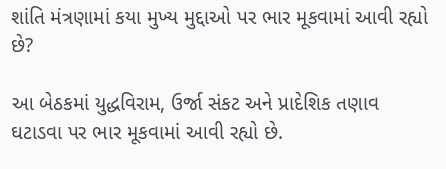શાંતિ મંત્રણામાં કયા મુખ્ય મુદ્દાઓ પર ભાર મૂકવામાં આવી રહ્યો છે?

આ બેઠકમાં યુદ્ધવિરામ, ઉર્જા સંકટ અને પ્રાદેશિક તણાવ ઘટાડવા પર ભાર મૂકવામાં આવી રહ્યો છે.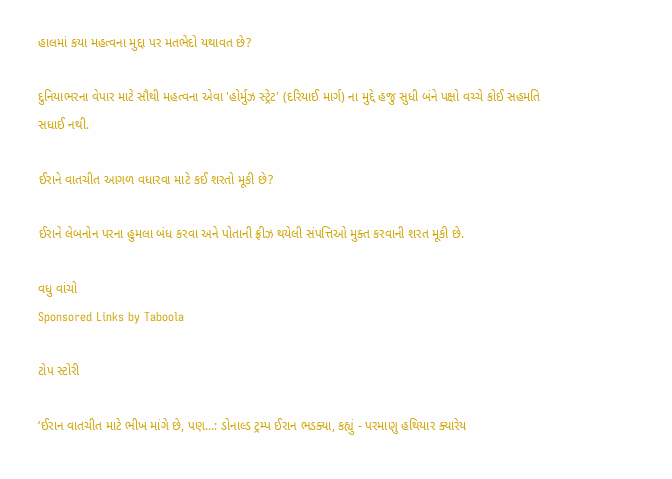હાલમાં કયા મહત્વના મુદ્દા પર મતભેદો યથાવત છે?

દુનિયાભરના વેપાર માટે સૌથી મહત્વના એવા 'હોર્મુઝ સ્ટ્રેટ' (દરિયાઈ માર્ગ) ના મુદ્દે હજુ સુધી બંને પક્ષો વચ્ચે કોઈ સહમતિ સધાઈ નથી.

ઈરાને વાતચીત આગળ વધારવા માટે કઈ શરતો મૂકી છે?

ઈરાને લેબનોન પરના હુમલા બંધ કરવા અને પોતાની ફ્રીઝ થયેલી સંપત્તિઓ મુક્ત કરવાની શરત મૂકી છે.

વધુ વાંચો
Sponsored Links by Taboola

ટોપ સ્ટોરી

‘ઈરાન વાતચીત માટે ભીખ માંગે છે, પણ...: ડોનાલ્ડ ટ્રમ્પ ઈરાન ભડક્યા, કહ્યું - પરમાણુ હથિયાર ક્યારેય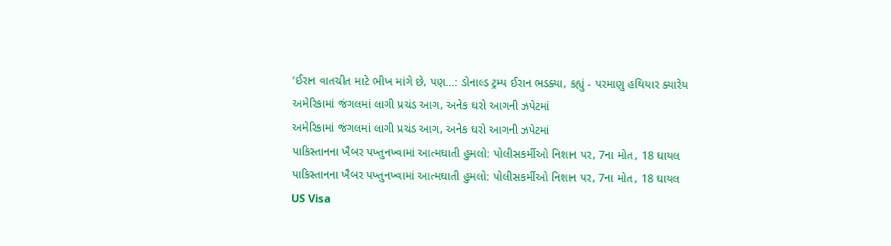‘ઈરાન વાતચીત માટે ભીખ માંગે છે, પણ...: ડોનાલ્ડ ટ્રમ્પ ઈરાન ભડક્યા, કહ્યું - પરમાણુ હથિયાર ક્યારેય
અમેરિકામાં જંગલમાં લાગી પ્રચંડ આગ, અનેક ઘરો આગની ઝપેટમાં
અમેરિકામાં જંગલમાં લાગી પ્રચંડ આગ, અનેક ઘરો આગની ઝપેટમાં
પાકિસ્તાનના ખૈબર પખ્તુનખ્વામાં આત્મઘાતી હુમલો: પોલીસકર્મીઓ નિશાન પર, 7ના મોત, 18 ઘાયલ
પાકિસ્તાનના ખૈબર પખ્તુનખ્વામાં આત્મઘાતી હુમલો: પોલીસકર્મીઓ નિશાન પર, 7ના મોત, 18 ઘાયલ
US Visa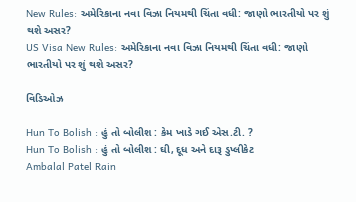New Rules: અમેરિકાના નવા વિઝા નિયમથી ચિંતા વધી: જાણો ભારતીયો પર શું થશે અસર?
US Visa New Rules: અમેરિકાના નવા વિઝા નિયમથી ચિંતા વધી: જાણો ભારતીયો પર શું થશે અસર?

વિડિઓઝ

Hun To Bolish : હું તો બોલીશ : કેમ ખાડે ગઈ એસ.ટી. ?
Hun To Bolish : હું તો બોલીશ : ઘી, દૂધ અને દારૂ ડુપ્લીકેટ
Ambalal Patel Rain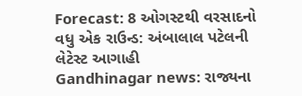Forecast: 8 ઓગસ્ટથી વરસાદનો વધુ એક રાઉન્ડ: અંબાલાલ પટેલની લેટેસ્ટ આગાહી
Gandhinagar news: રાજ્યના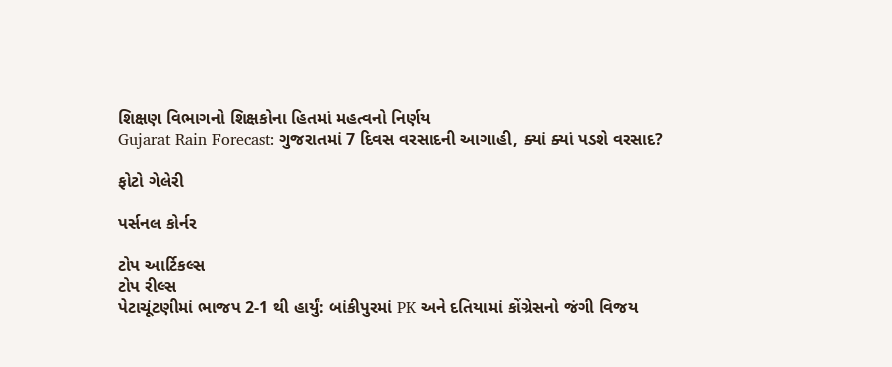શિક્ષણ વિભાગનો શિક્ષકોના હિતમાં મહત્વનો નિર્ણય
Gujarat Rain Forecast: ગુજરાતમાં 7 દિવસ વરસાદની આગાહી, ક્યાં ક્યાં પડશે વરસાદ?

ફોટો ગેલેરી

પર્સનલ કોર્નર

ટોપ આર્ટિકલ્સ
ટોપ રીલ્સ
પેટાચૂંટણીમાં ભાજપ 2-1 થી હાર્યું: બાંકીપુરમાં PK અને દતિયામાં કોંગ્રેસનો જંગી વિજય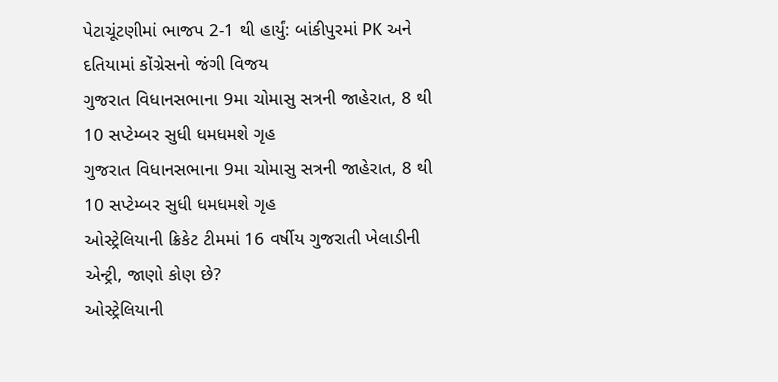પેટાચૂંટણીમાં ભાજપ 2-1 થી હાર્યું: બાંકીપુરમાં PK અને દતિયામાં કોંગ્રેસનો જંગી વિજય
ગુજરાત વિધાનસભાના 9મા ચોમાસુ સત્રની જાહેરાત, 8 થી 10 સપ્ટેમ્બર સુધી ધમધમશે ગૃહ
ગુજરાત વિધાનસભાના 9મા ચોમાસુ સત્રની જાહેરાત, 8 થી 10 સપ્ટેમ્બર સુધી ધમધમશે ગૃહ
ઓસ્ટ્રેલિયાની ક્રિકેટ ટીમમાં 16 વર્ષીય ગુજરાતી ખેલાડીની એન્ટ્રી, જાણો કોણ છે?
ઓસ્ટ્રેલિયાની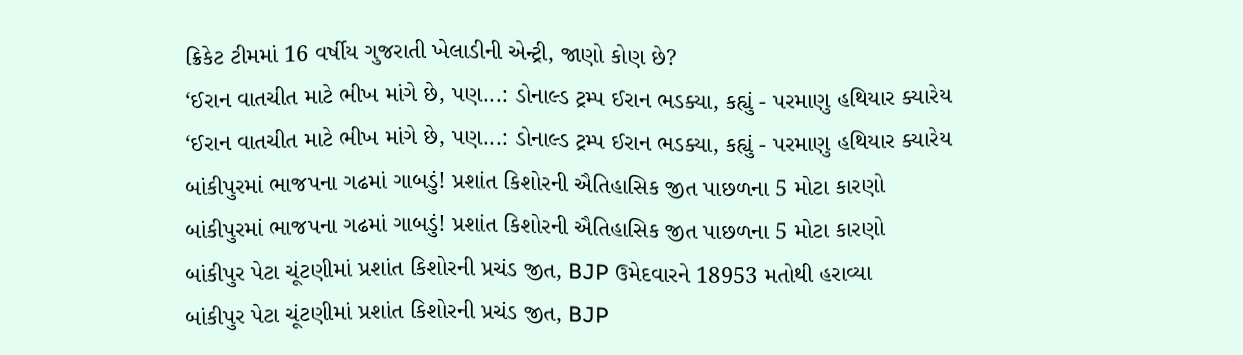ક્રિકેટ ટીમમાં 16 વર્ષીય ગુજરાતી ખેલાડીની એન્ટ્રી, જાણો કોણ છે?
‘ઈરાન વાતચીત માટે ભીખ માંગે છે, પણ...: ડોનાલ્ડ ટ્રમ્પ ઈરાન ભડક્યા, કહ્યું - પરમાણુ હથિયાર ક્યારેય
‘ઈરાન વાતચીત માટે ભીખ માંગે છે, પણ...: ડોનાલ્ડ ટ્રમ્પ ઈરાન ભડક્યા, કહ્યું - પરમાણુ હથિયાર ક્યારેય
બાંકીપુરમાં ભાજપના ગઢમાં ગાબડું! પ્રશાંત કિશોરની ઐતિહાસિક જીત પાછળના 5 મોટા કારણો
બાંકીપુરમાં ભાજપના ગઢમાં ગાબડું! પ્રશાંત કિશોરની ઐતિહાસિક જીત પાછળના 5 મોટા કારણો
બાંકીપુર પેટા ચૂંટણીમાં પ્રશાંત કિશોરની પ્રચંડ જીત, BJP ઉમેદવારને 18953 મતોથી હરાવ્યા
બાંકીપુર પેટા ચૂંટણીમાં પ્રશાંત કિશોરની પ્રચંડ જીત, BJP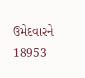ઉમેદવારને 18953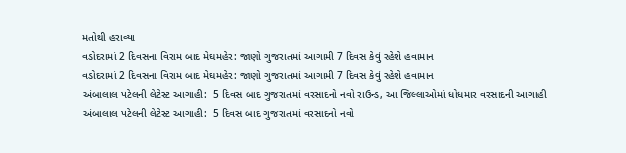મતોથી હરાવ્યા
વડોદરામાં 2 દિવસના વિરામ બાદ મેઘમહેર: જાણો ગુજરાતમાં આગામી 7 દિવસ કેવું રહેશે હવામાન
વડોદરામાં 2 દિવસના વિરામ બાદ મેઘમહેર: જાણો ગુજરાતમાં આગામી 7 દિવસ કેવું રહેશે હવામાન
અંબાલાલ પટેલની લેટેસ્ટ આગાહી:  5 દિવસ બાદ ગુજરાતમાં વરસાદનો નવો રાઉન્ડ, આ જિલ્લાઓમાં ધોધમાર વરસાદની આગાહી
અંબાલાલ પટેલની લેટેસ્ટ આગાહી:  5 દિવસ બાદ ગુજરાતમાં વરસાદનો નવો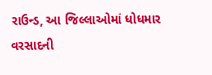રાઉન્ડ, આ જિલ્લાઓમાં ધોધમાર વરસાદની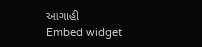આગાહી
Embed widget